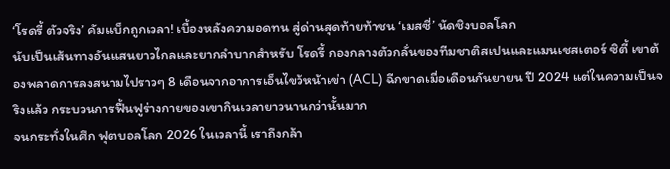‘โรดรี้ ตัวจริง’ คัมแบ็กถูกเวลา! เบื้องหลังความอดทน สู่ด่านสุดท้ายท้าชน ‘เมสซี่’ นัดชิงบอลโลก
นับเป็นเส้นทางอันแสนยาวไกลและยากลำบากสำหรับ โรดรี้ กองกลางตัวกลั่นของทีมชาติสเปนและแมนเชสเตอร์ ซิตี้ เขาต้องพลาดการลงสนามไปราวๆ 8 เดือนจากอาการเอ็นไขว้หน้าเข่า (ACL) ฉีกขาดเมื่อเดือนกันยายน ปี 2024 แต่ในความเป็นจริงแล้ว กระบวนการฟื้นฟูร่างกายของเขากินเวลายาวนานกว่านั้นมาก
จนกระทั่งในศึก ฟุตบอลโลก 2026 ในเวลานี้ เราถึงกล้า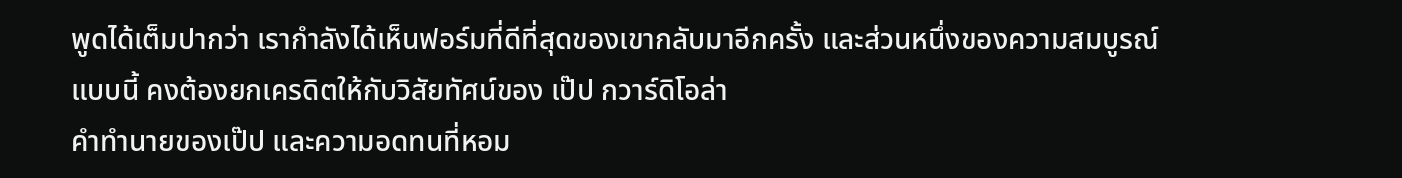พูดได้เต็มปากว่า เรากำลังได้เห็นฟอร์มที่ดีที่สุดของเขากลับมาอีกครั้ง และส่วนหนึ่งของความสมบูรณ์แบบนี้ คงต้องยกเครดิตให้กับวิสัยทัศน์ของ เป๊ป กวาร์ดิโอล่า
คำทำนายของเป๊ป และความอดทนที่หอม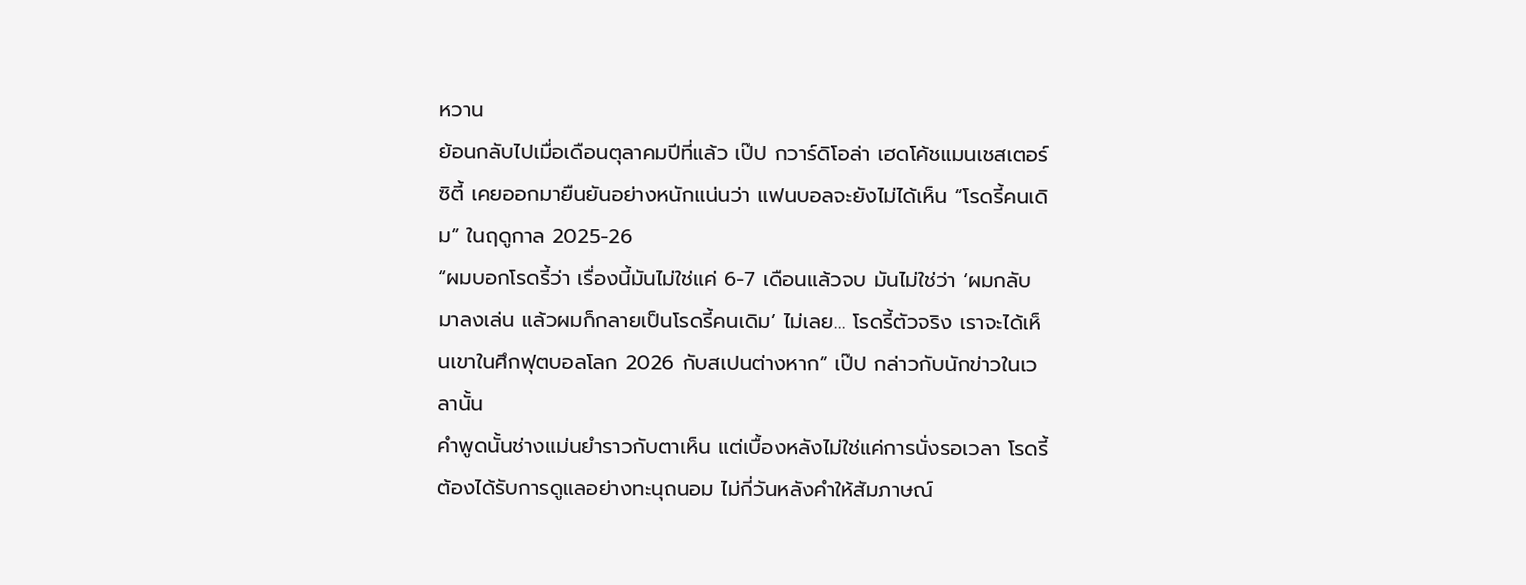หวาน
ย้อนกลับไปเมื่อเดือนตุลาคมปีที่แล้ว เป๊ป กวาร์ดิโอล่า เฮดโค้ชแมนเชสเตอร์ ซิตี้ เคยออกมายืนยันอย่างหนักแน่นว่า แฟนบอลจะยังไม่ได้เห็น “โรดรี้คนเดิม” ในฤดูกาล 2025-26
“ผมบอกโรดรี้ว่า เรื่องนี้มันไม่ใช่แค่ 6-7 เดือนแล้วจบ มันไม่ใช่ว่า ‘ผมกลับมาลงเล่น แล้วผมก็กลายเป็นโรดรี้คนเดิม’ ไม่เลย… โรดรี้ตัวจริง เราจะได้เห็นเขาในศึกฟุตบอลโลก 2026 กับสเปนต่างหาก” เป๊ป กล่าวกับนักข่าวในเวลานั้น
คำพูดนั้นช่างแม่นยำราวกับตาเห็น แต่เบื้องหลังไม่ใช่แค่การนั่งรอเวลา โรดรี้ต้องได้รับการดูแลอย่างทะนุถนอม ไม่กี่วันหลังคำให้สัมภาษณ์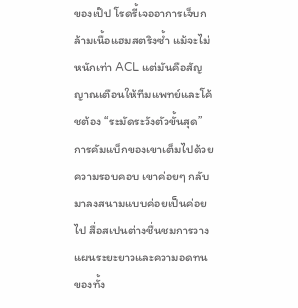ของเป๊ป โรดรี้เจออาการเจ็บกล้ามเนื้อแฮมสตริงซ้ำ แม้จะไม่หนักเท่า ACL แต่มันคือสัญญาณเตือนให้ทีมแพทย์และโค้ชต้อง “ระมัดระวังตัวขั้นสุด”
การคัมแบ็กของเขาเต็มไปด้วยความรอบคอบ เขาค่อยๆ กลับมาลงสนามแบบค่อยเป็นค่อยไป สื่อสเปนต่างชื่นชมการวางแผนระยะยาวและความอดทนของทั้ง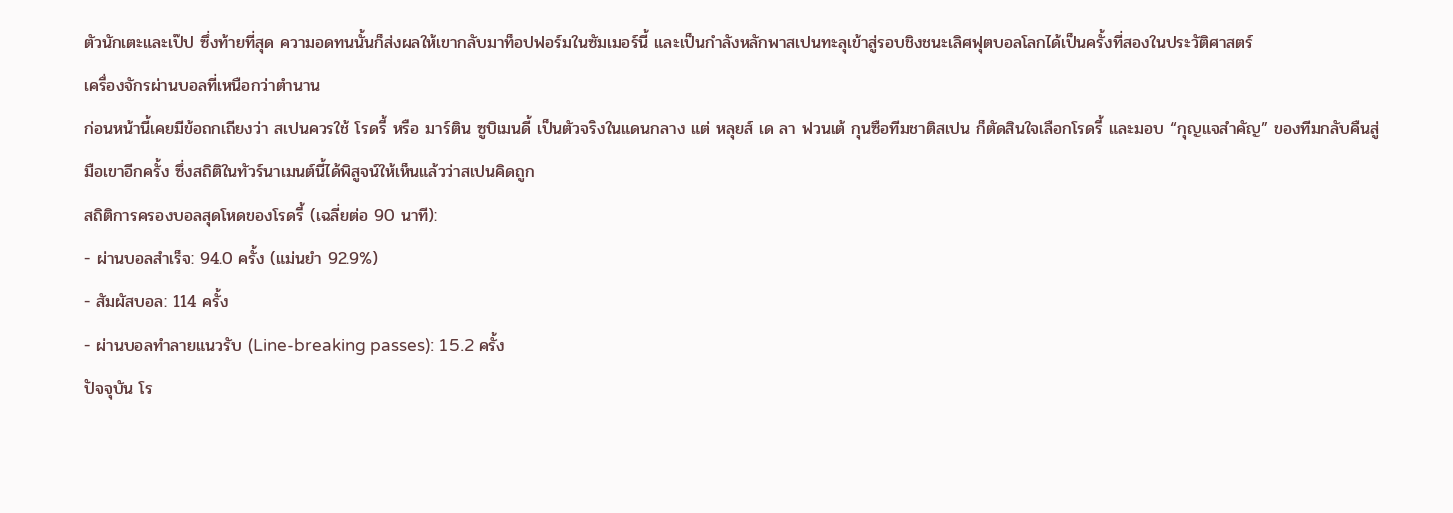ตัวนักเตะและเป๊ป ซึ่งท้ายที่สุด ความอดทนนั้นก็ส่งผลให้เขากลับมาท็อปฟอร์มในซัมเมอร์นี้ และเป็นกำลังหลักพาสเปนทะลุเข้าสู่รอบชิงชนะเลิศฟุตบอลโลกได้เป็นครั้งที่สองในประวัติศาสตร์
เครื่องจักรผ่านบอลที่เหนือกว่าตำนาน
ก่อนหน้านี้เคยมีข้อถกเถียงว่า สเปนควรใช้ โรดรี้ หรือ มาร์ติน ซูบิเมนดี้ เป็นตัวจริงในแดนกลาง แต่ หลุยส์ เด ลา ฟวนเต้ กุนซือทีมชาติสเปน ก็ตัดสินใจเลือกโรดรี้ และมอบ “กุญแจสำคัญ” ของทีมกลับคืนสู่มือเขาอีกครั้ง ซึ่งสถิติในทัวร์นาเมนต์นี้ได้พิสูจน์ให้เห็นแล้วว่าสเปนคิดถูก
สถิติการครองบอลสุดโหดของโรดรี้ (เฉลี่ยต่อ 90 นาที):
- ผ่านบอลสำเร็จ: 94.0 ครั้ง (แม่นยำ 92.9%)
- สัมผัสบอล: 114 ครั้ง
- ผ่านบอลทำลายแนวรับ (Line-breaking passes): 15.2 ครั้ง
ปัจจุบัน โร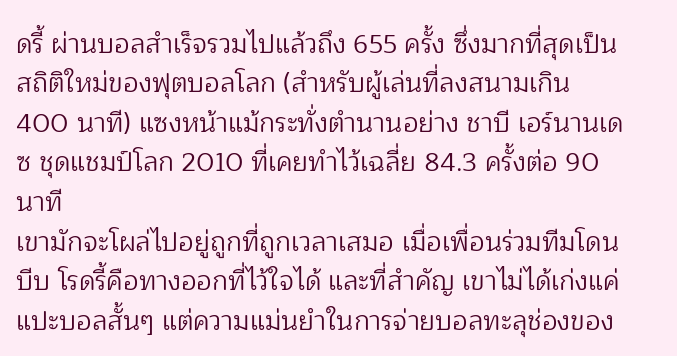ดรี้ ผ่านบอลสำเร็จรวมไปแล้วถึง 655 ครั้ง ซึ่งมากที่สุดเป็นสถิติใหม่ของฟุตบอลโลก (สำหรับผู้เล่นที่ลงสนามเกิน 400 นาที) แซงหน้าแม้กระทั่งตำนานอย่าง ชาบี เอร์นานเดซ ชุดแชมป์โลก 2010 ที่เคยทำไว้เฉลี่ย 84.3 ครั้งต่อ 90 นาที
เขามักจะโผล่ไปอยู่ถูกที่ถูกเวลาเสมอ เมื่อเพื่อนร่วมทีมโดนบีบ โรดรี้คือทางออกที่ไว้ใจได้ และที่สำคัญ เขาไม่ได้เก่งแค่แปะบอลสั้นๆ แต่ความแม่นยำในการจ่ายบอลทะลุช่องของ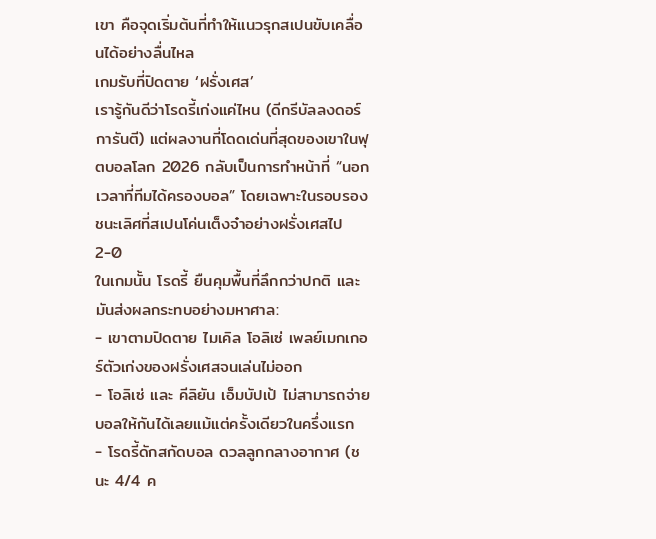เขา คือจุดเริ่มต้นที่ทำให้แนวรุกสเปนขับเคลื่อนได้อย่างลื่นไหล
เกมรับที่ปิดตาย ‘ฝรั่งเศส’
เรารู้กันดีว่าโรดรี้เก่งแค่ไหน (ดีกรีบัลลงดอร์การันตี) แต่ผลงานที่โดดเด่นที่สุดของเขาในฟุตบอลโลก 2026 กลับเป็นการทำหน้าที่ “นอกเวลาที่ทีมได้ครองบอล” โดยเฉพาะในรอบรองชนะเลิศที่สเปนโค่นเต็งจ๋าอย่างฝรั่งเศสไป 2-0
ในเกมนั้น โรดรี้ ยืนคุมพื้นที่ลึกกว่าปกติ และมันส่งผลกระทบอย่างมหาศาล:
- เขาตามปิดตาย ไมเคิล โอลิเซ่ เพลย์เมกเกอร์ตัวเก่งของฝรั่งเศสจนเล่นไม่ออก
- โอลิเซ่ และ คีลิยัน เอ็มบัปเป้ ไม่สามารถจ่ายบอลให้กันได้เลยแม้แต่ครั้งเดียวในครึ่งแรก
- โรดรี้ดักสกัดบอล ดวลลูกกลางอากาศ (ชนะ 4/4 ค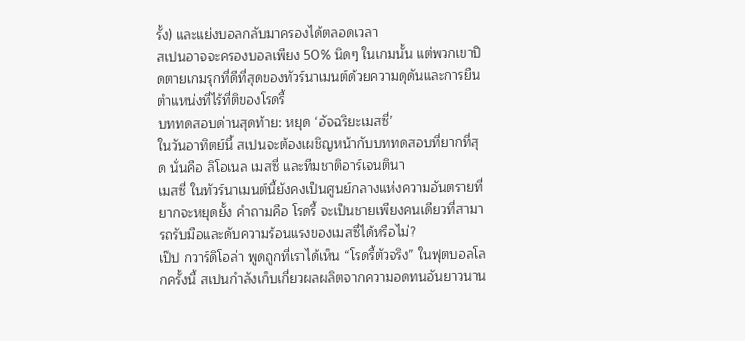รั้ง) และแย่งบอลกลับมาครองได้ตลอดเวลา
สเปนอาจจะครองบอลเพียง 50% นิดๆ ในเกมนั้น แต่พวกเขาปิดตายเกมรุกที่ดีที่สุดของทัวร์นาเมนต์ด้วยความดุดันและการยืนตำแหน่งที่ไร้ที่ติของโรดรี้
บททดสอบด่านสุดท้าย: หยุด ‘อัจฉริยะเมสซี่’
ในวันอาทิตย์นี้ สเปนจะต้องเผชิญหน้ากับบททดสอบที่ยากที่สุด นั่นคือ ลิโอเนล เมสซี่ และทีมชาติอาร์เจนตินา
เมสซี่ ในทัวร์นาเมนต์นี้ยังคงเป็นศูนย์กลางแห่งความอันตรายที่ยากจะหยุดยั้ง คำถามคือ โรดรี้ จะเป็นชายเพียงคนเดียวที่สามารถรับมือและดับความร้อนแรงของเมสซี่ได้หรือไม่?
เป๊ป กวาร์ดิโอล่า พูดถูกที่เราได้เห็น “โรดรี้ตัวจริง” ในฟุตบอลโลกครั้งนี้ สเปนกำลังเก็บเกี่ยวผลผลิตจากความอดทนอันยาวนาน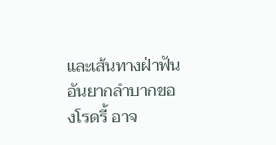และเส้นทางฝ่าฟันอันยากลำบากของโรดรี้ อาจ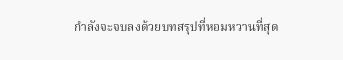กำลังจะจบลงด้วยบทสรุปที่หอมหวานที่สุด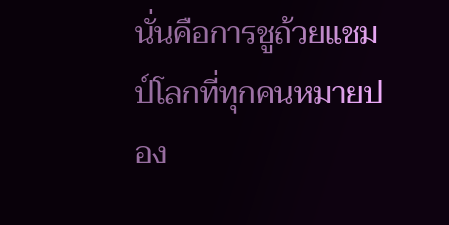นั่นคือการชูถ้วยแชมป์โลกที่ทุกคนหมายปอง